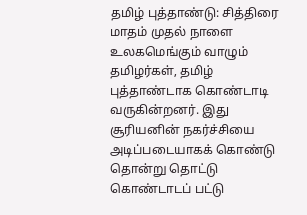தமிழ் புத்தாண்டு: சித்திரை மாதம் முதல் நாளை உலகமெங்கும் வாழும் தமிழர்கள், தமிழ் புத்தாண்டாக கொண்டாடி வருகின்றனர். இது சூரியனின் நகர்ச்சியை அடிப்படையாகக் கொண்டு தொன்று தொட்டு கொண்டாடப் பட்டு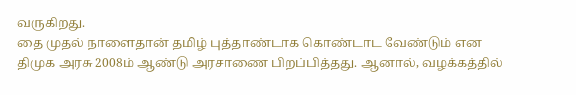வருகிறது.
தை முதல் நாளைதான் தமிழ் புத்தாண்டாக கொண்டாட வேண்டும் என திமுக அரசு 2008ம் ஆண்டு அரசாணை பிறப்பித்தது. ஆனால், வழக்கத்தில்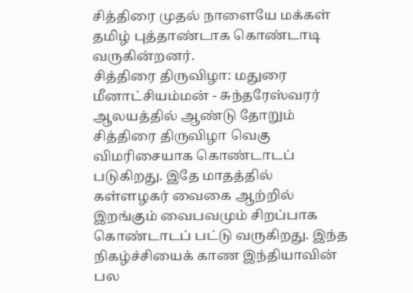சித்திரை முதல் நாளையே மக்கள் தமிழ் புத்தாண்டாக கொண்டாடி வருகின்றனர்.
சித்திரை திருவிழா: மதுரை மீனாட்சியம்மன் - சுந்தரேஸ்வரர் ஆலயத்தில் ஆண்டு தோறும் சித்திரை திருவிழா வெகு விமரிசையாக கொண்டாடப் படுகிறது. இதே மாதத்தில் கள்ளழகர் வைகை ஆற்றில் இறங்கும் வைபவமும் சிறப்பாக கொண்டாடப் பட்டு வருகிறது. இந்த நிகழ்ச்சியைக் காண இந்தியாவின் பல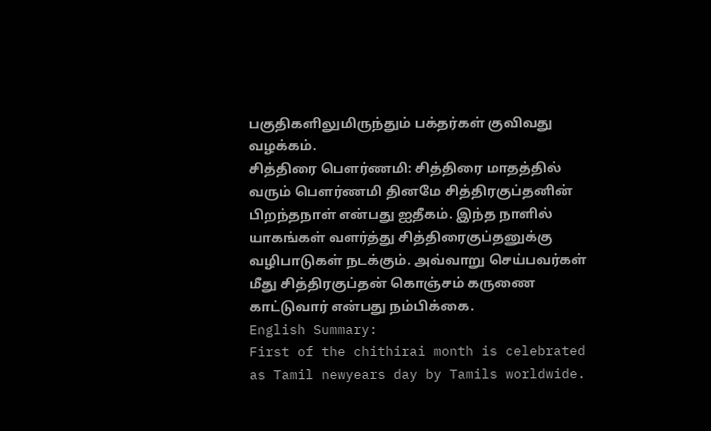பகுதிகளிலுமிருந்தும் பக்தர்கள் குவிவது வழக்கம்.
சித்திரை பெளர்ணமி: சித்திரை மாதத்தில் வரும் பெளர்ணமி தினமே சித்திரகுப்தனின் பிறந்தநாள் என்பது ஐதீகம். இந்த நாளில் யாகங்கள் வளர்த்து சித்திரைகுப்தனுக்கு வழிபாடுகள் நடக்கும். அவ்வாறு செய்பவர்கள் மீது சித்திரகுப்தன் கொஞ்சம் கருணை காட்டுவார் என்பது நம்பிக்கை.
English Summary:
First of the chithirai month is celebrated as Tamil newyears day by Tamils worldwide.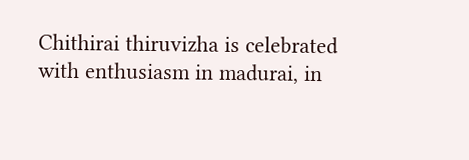Chithirai thiruvizha is celebrated with enthusiasm in madurai, in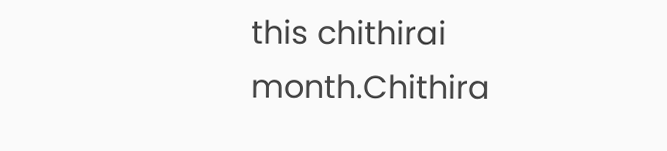this chithirai month.Chithira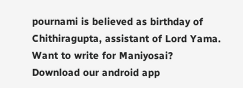pournami is believed as birthday of Chithiragupta, assistant of Lord Yama.
Want to write for Maniyosai?
Download our android app